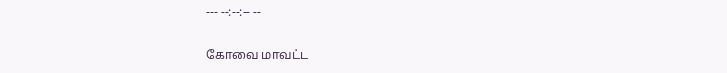--- --:--:-- --

கோவை மாவட்ட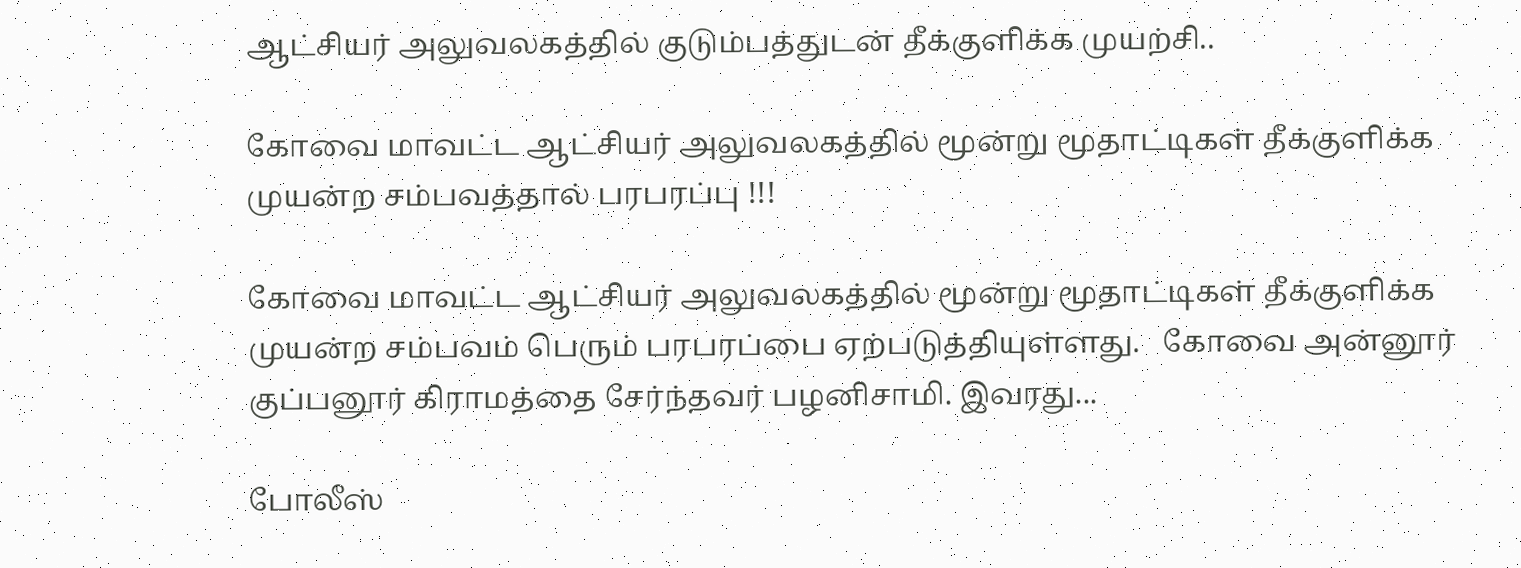ஆட்சியர் அலுவலகத்தில் குடும்பத்துடன் தீக்குளிக்க முயற்சி..

கோவை மாவட்ட ஆட்சியர் அலுவலகத்தில் மூன்று மூதாட்டிகள் தீக்குளிக்க முயன்ற சம்பவத்தால் பரபரப்பு !!!

கோவை மாவட்ட ஆட்சியர் அலுவலகத்தில் மூன்று மூதாட்டிகள் தீக்குளிக்க முயன்ற சம்பவம் பெரும் பரபரப்பை ஏற்படுத்தியுள்ளது.   கோவை அன்னூர் குப்பனூர் கிராமத்தை சேர்ந்தவர் பழனிசாமி. இவரது...

போலீஸ்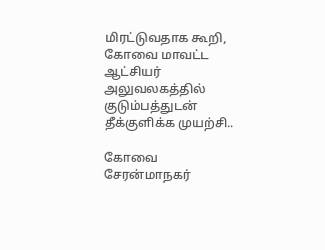மிரட்டுவதாக கூறி, கோவை மாவட்ட ஆட்சியர் அலுவலகத்தில் குடும்பத்துடன் தீக்குளிக்க முயற்சி..

கோவை சேரன்மாநகர்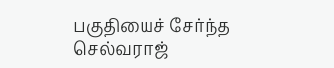பகுதியைச் சேர்ந்த செல்வராஜ்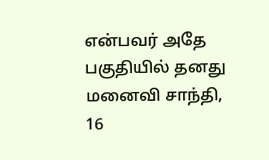என்பவர் அதே பகுதியில் தனது மனைவி சாந்தி, 16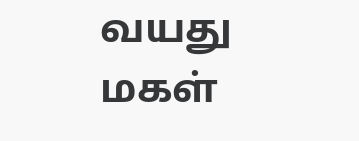வயது மகள்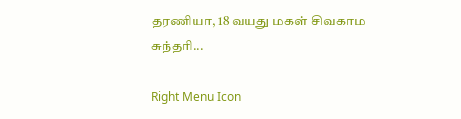தரணியா, 18 வயது மகள் சிவகாம சுந்தரி...

Right Menu Icon